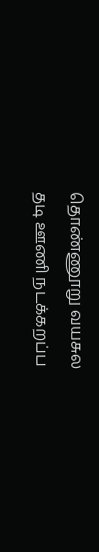தொண்ணூறு வயசுல
தடி ஊணி நடக்கறப்ப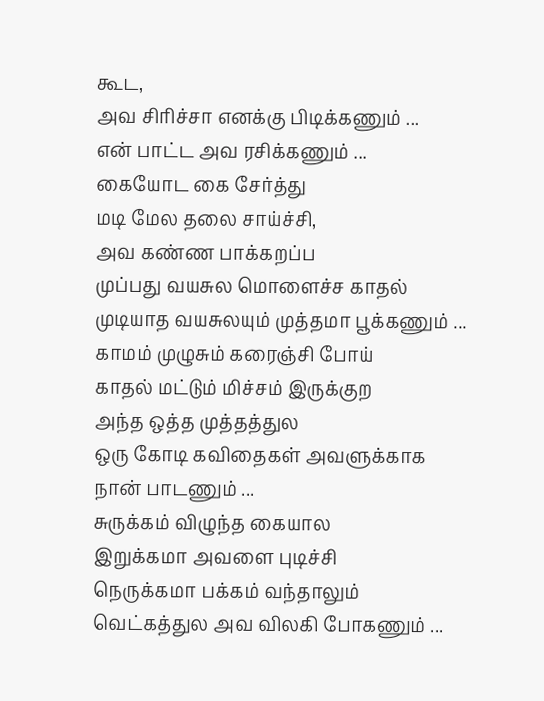கூட,
அவ சிரிச்சா எனக்கு பிடிக்கணும் ...
என் பாட்ட அவ ரசிக்கணும் ...
கையோட கை சேர்த்து
மடி மேல தலை சாய்ச்சி,
அவ கண்ண பாக்கறப்ப
முப்பது வயசுல மொளைச்ச காதல்
முடியாத வயசுலயும் முத்தமா பூக்கணும் ...
காமம் முழுசும் கரைஞ்சி போய்
காதல் மட்டும் மிச்சம் இருக்குற
அந்த ஒத்த முத்தத்துல
ஒரு கோடி கவிதைகள் அவளுக்காக
நான் பாடணும் ...
சுருக்கம் விழுந்த கையால
இறுக்கமா அவளை புடிச்சி
நெருக்கமா பக்கம் வந்தாலும்
வெட்கத்துல அவ விலகி போகணும் ...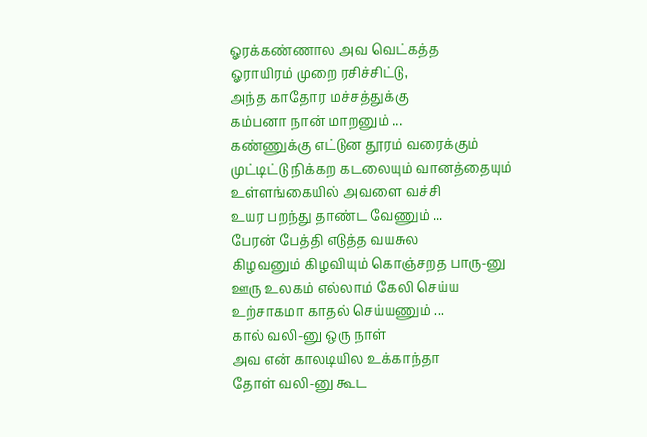ஓரக்கண்ணால அவ வெட்கத்த
ஓராயிரம் முறை ரசிச்சிட்டு,
அந்த காதோர மச்சத்துக்கு
கம்பனா நான் மாறனும் ...
கண்ணுக்கு எட்டுன தூரம் வரைக்கும்
முட்டிட்டு நிக்கற கடலையும் வானத்தையும்
உள்ளங்கையில் அவளை வச்சி
உயர பறந்து தாண்ட வேணும் ...
பேரன் பேத்தி எடுத்த வயசுல
கிழவனும் கிழவியும் கொஞ்சறத பாரு-னு
ஊரு உலகம் எல்லாம் கேலி செய்ய
உற்சாகமா காதல் செய்யணும் ...
கால் வலி-னு ஒரு நாள்
அவ என் காலடியில உக்காந்தா
தோள் வலி-னு கூட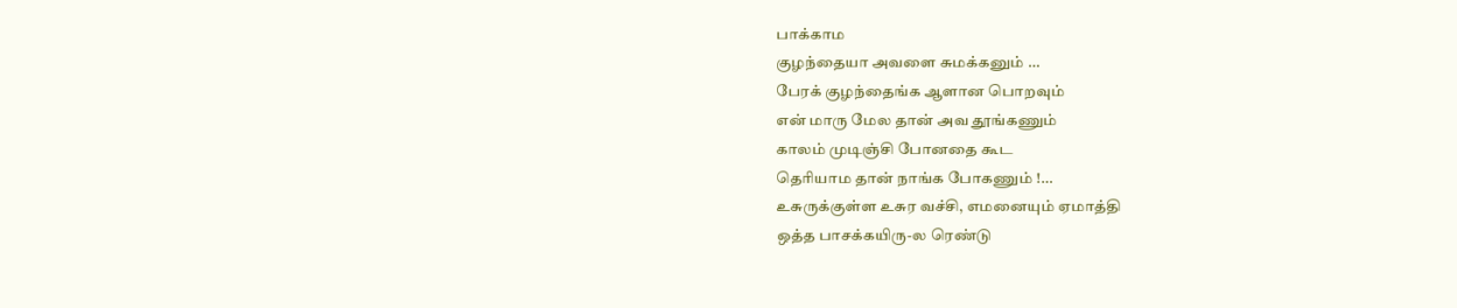பாக்காம
குழந்தையா அவளை சுமக்கனும் ...
பேரக் குழந்தைங்க ஆளான பொறவும்
என் மாரு மேல தான் அவ தூங்கணும்
காலம் முடிஞ்சி போனதை கூட
தெரியாம தான் நாங்க போகணும் !...
உசுருக்குள்ள உசுர வச்சி, எமனையும் ஏமாத்தி
ஒத்த பாசக்கயிரு-ல ரெண்டு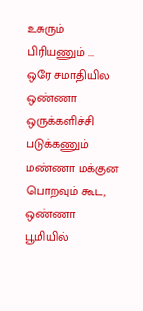உசுரும் பிரியணும் ...
ஒரே சமாதியில ஒண்ணா ஒருக்களிச்சி படுக்கணும்
மண்ணா மக்குன பொறவும் கூட, ஒண்ணா பூமியில்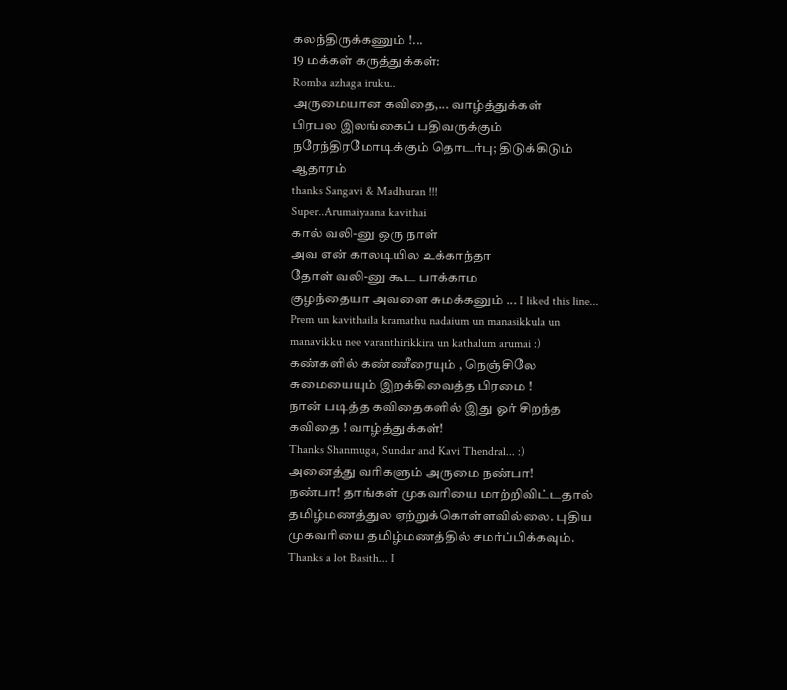கலந்திருக்கணும் !...
19 மக்கள் கருத்துக்கள்:
Romba azhaga iruku..
அருமையான கவிதை,... வாழ்த்துக்கள்
பிரபல இலங்கைப் பதிவருக்கும் நரேந்திரமோடிக்கும் தொடர்பு; திடுக்கிடும் ஆதாரம்
thanks Sangavi & Madhuran !!!
Super..Arumaiyaana kavithai
கால் வலி-னு ஒரு நாள்
அவ என் காலடியில உக்காந்தா
தோள் வலி-னு கூட பாக்காம
குழந்தையா அவளை சுமக்கனும் ... I liked this line...
Prem un kavithaila kramathu nadaium un manasikkula un manavikku nee varanthirikkira un kathalum arumai :)
கண்களில் கண்ணீரையும் , நெஞ்சிலே சுமையையும் இறக்கிவைத்த பிரமை !
நான் படித்த கவிதைகளில் இது ஓர் சிறந்த கவிதை ! வாழ்த்துக்கள்!
Thanks Shanmuga, Sundar and Kavi Thendral... :)
அனைத்து வரிகளும் அருமை நண்பா!
நண்பா! தாங்கள் முகவரியை மாற்றிவிட்டதால் தமிழ்மணத்துல ஏற்றுக்கொள்ளவில்லை. புதிய முகவரியை தமிழ்மணத்தில் சமர்ப்பிக்கவும்.
Thanks a lot Basith... I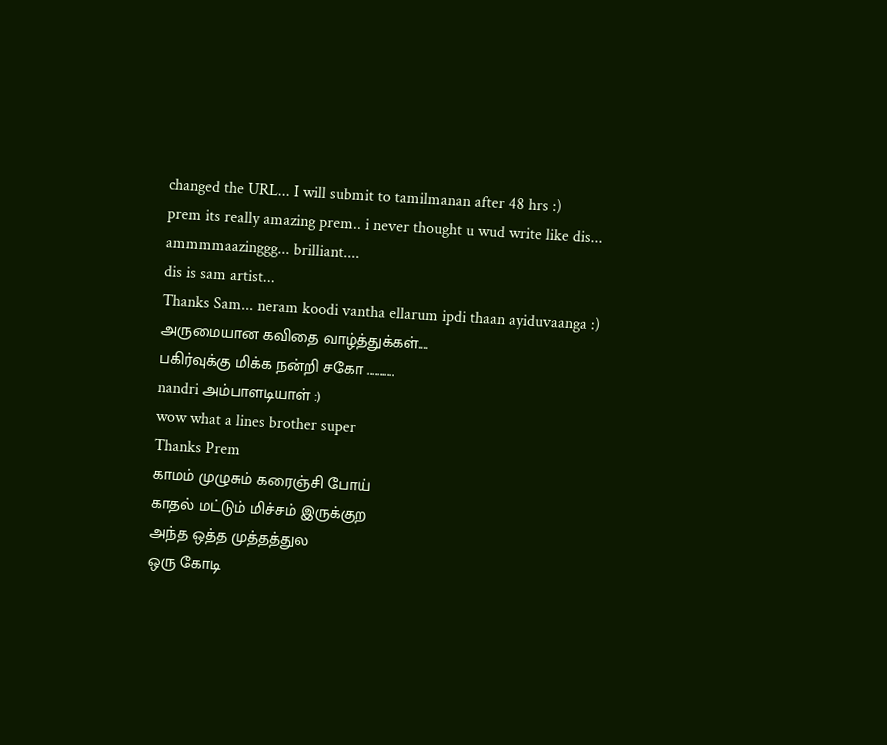changed the URL... I will submit to tamilmanan after 48 hrs :)
prem its really amazing prem.. i never thought u wud write like dis... ammmmaazinggg... brilliant....
dis is sam artist...
Thanks Sam... neram koodi vantha ellarum ipdi thaan ayiduvaanga :)
அருமையான கவிதை வாழ்த்துக்கள்....
பகிர்வுக்கு மிக்க நன்றி சகோ ...........
nandri அம்பாளடியாள் :)
wow what a lines brother super
Thanks Prem
காமம் முழுசும் கரைஞ்சி போய்
காதல் மட்டும் மிச்சம் இருக்குற
அந்த ஒத்த முத்தத்துல
ஒரு கோடி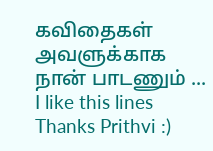கவிதைகள் அவளுக்காக
நான் பாடணும் ...
I like this lines
Thanks Prithvi :)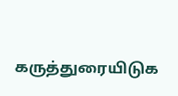கருத்துரையிடுக